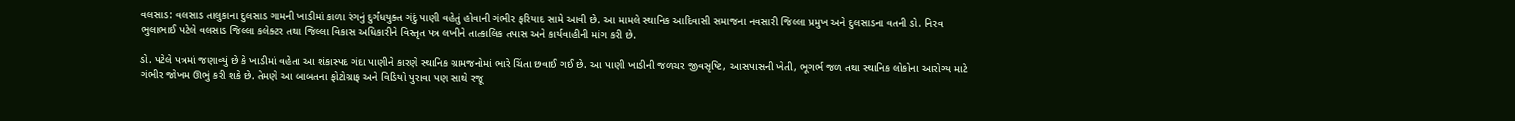વલસાડ: વલસાડ તાલુકાના દુલસાડ ગામની ખાડીમાં કાળા રંગનું દુર્ગંધયુક્ત ગંદું પાણી વહેતું હોવાની ગંભીર ફરિયાદ સામે આવી છે. આ મામલે સ્થાનિક આદિવાસી સમાજના નવસારી જિલ્લા પ્રમુખ અને દુલસાડના વતની ડો. નિરવ ભુલાભાઈ પટેલે વલસાડ જિલ્લા કલેક્ટર તથા જિલ્લા વિકાસ અધિકારીને વિસ્તૃત પત્ર લખીને તાત્કાલિક તપાસ અને કાર્યવાહીની માંગ કરી છે.

ડો. પટેલે પત્રમાં જણાવ્યું છે કે ખાડીમાં વહેતા આ શંકાસ્પદ ગંદા પાણીને કારણે સ્થાનિક ગ્રામજનોમાં ભારે ચિંતા છવાઈ ગઈ છે. આ પાણી ખાડીની જળચર જીવસૃષ્ટિ, આસપાસની ખેતી, ભૂગર્ભ જળ તથા સ્થાનિક લોકોના આરોગ્ય માટે ગંભીર જોખમ ઊભું કરી શકે છે. તેમણે આ બાબતના ફોટોગ્રાફ અને વિડિયો પુરાવા પણ સાથે રજૂ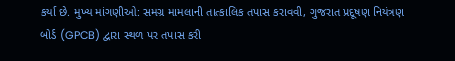કર્યા છે. મુખ્ય માંગણીઓ: સમગ્ર મામલાની તાત્કાલિક તપાસ કરાવવી, ગુજરાત પ્રદૂષણ નિયંત્રણ બોર્ડ (GPCB) દ્વારા સ્થળ પર તપાસ કરી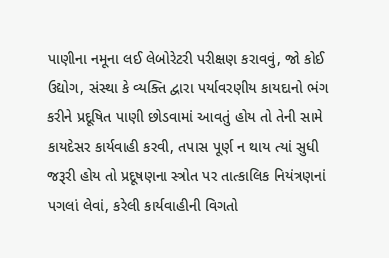પાણીના નમૂના લઈ લેબોરેટરી પરીક્ષણ કરાવવું, જો કોઈ ઉદ્યોગ, સંસ્થા કે વ્યક્તિ દ્વારા પર્યાવરણીય કાયદાનો ભંગ કરીને પ્રદૂષિત પાણી છોડવામાં આવતું હોય તો તેની સામે કાયદેસર કાર્યવાહી કરવી, તપાસ પૂર્ણ ન થાય ત્યાં સુધી જરૂરી હોય તો પ્રદૂષણના સ્ત્રોત પર તાત્કાલિક નિયંત્રણનાં પગલાં લેવાં, કરેલી કાર્યવાહીની વિગતો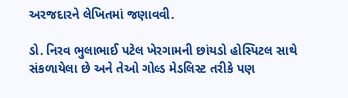અરજદારને લેખિતમાં જણાવવી.

ડો. નિરવ ભુલાભાઈ પટેલ ખેરગામની છાંયડો હોસ્પિટલ સાથે સંકળાયેલા છે અને તેઓ ગોલ્ડ મેડલિસ્ટ તરીકે પણ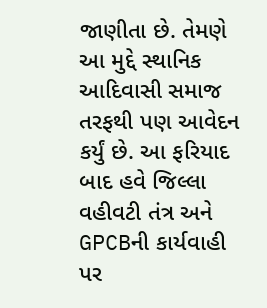જાણીતા છે. તેમણે આ મુદ્દે સ્થાનિક આદિવાસી સમાજ તરફથી પણ આવેદન કર્યું છે. આ ફરિયાદ બાદ હવે જિલ્લા વહીવટી તંત્ર અને GPCBની કાર્યવાહી પર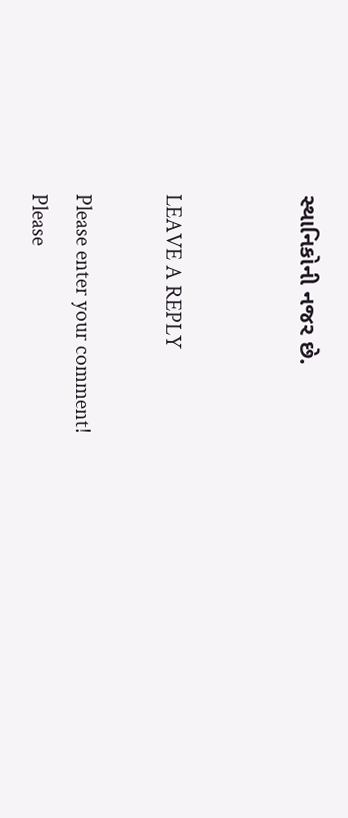સ્થાનિકોની નજર છે.


LEAVE A REPLY

Please enter your comment!
Please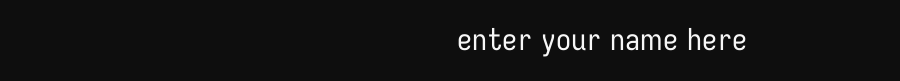enter your name here